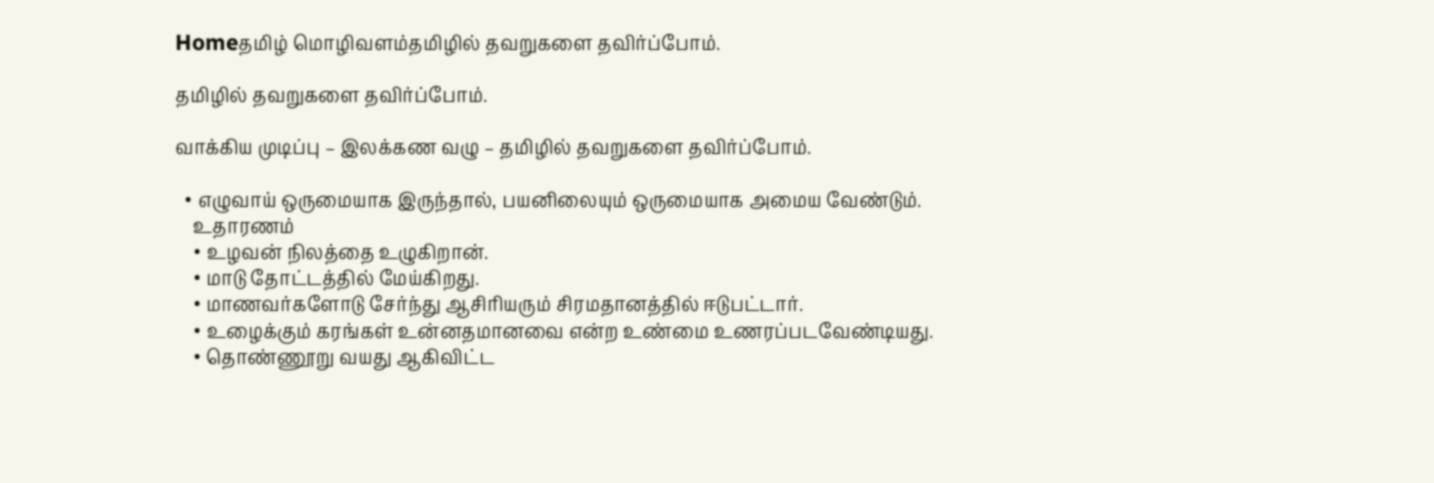Homeதமிழ் மொழிவளம்தமிழில் தவறுகளை தவிர்ப்போம்.

தமிழில் தவறுகளை தவிர்ப்போம்.

வாக்கிய முடிப்பு – இலக்கண வழு – தமிழில் தவறுகளை தவிர்ப்போம்.

  • எழுவாய் ஒருமையாக இருந்தால், பயனிலையும் ஒருமையாக அமைய வேண்டும்.
    உதாரணம்
    • உழவன் நிலத்தை உழுகிறான்.
    • மாடு தோட்டத்தில் மேய்கிறது.
    • மாணவர்களோடு சேர்ந்து ஆசிரியரும் சிரமதானத்தில் ஈடுபட்டார்.
    • உழைக்கும் கரங்கள் உன்னதமானவை என்ற உண்மை உணரப்படவேண்டியது.
    • தொண்ணூறு வயது ஆகிவிட்ட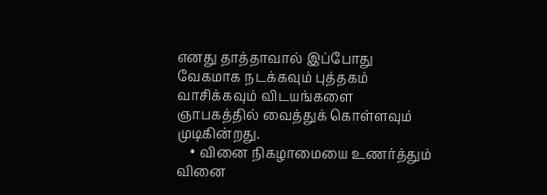எனது தாத்தாவால் இப்போது வேகமாக நடக்கவும் புத்தகம் வாசிக்கவும் விடயங்களை ஞாபகத்தில் வைத்துக் கொள்ளவும் முடிகின்றது.
    • வினை நிகழாமையை உணர்த்தும் வினை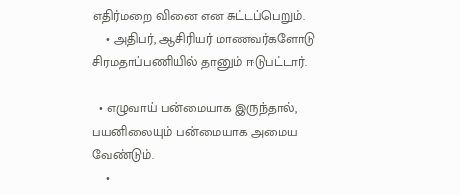எதிர்மறை வினை என சுட்டப்பெறும்.
    • அதிபர், ஆசிரியர் மாணவர்களோடு சிரமதாப்பணியில் தானும் ஈடுபட்டார்.

  • எழுவாய் பன்மையாக இருந்தால், பயனிலையும் பன்மையாக அமைய வேண்டும்.
    •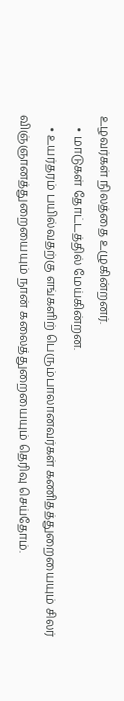உழவர்கள் நிலத்தை உழுகின்றனர்.
    • மாடுகள் தோட்டத்தில் மேய்கின்றன.
    • உயர்தரம் பயில்வதற்கு எங்களிற் பெரும்பாலானவர்கள் கணிதத்துறையையும் சிலர் விஞ்ஞானத்துறையையும் நான் கலைத்துறையையும் தெரிவு செய்தோம்.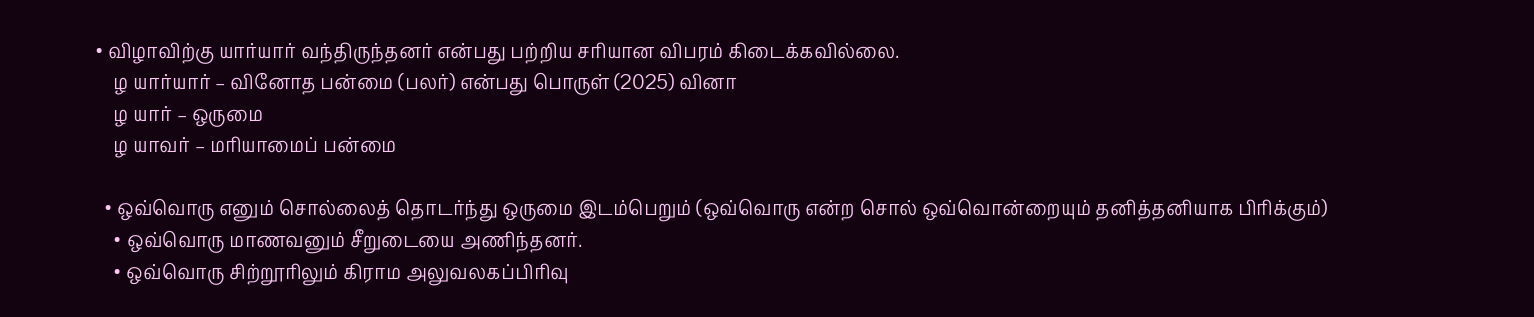• விழாவிற்கு யார்யார் வந்திருந்தனர் என்பது பற்றிய சரியான விபரம் கிடைக்கவில்லை.
    ழ யார்யார் – வினோத பன்மை (பலர்) என்பது பொருள் (2025) வினா
    ழ யார் – ஒருமை
    ழ யாவர் – மரியாமைப் பன்மை

  • ஒவ்வொரு எனும் சொல்லைத் தொடர்ந்து ஒருமை இடம்பெறும் (ஒவ்வொரு என்ற சொல் ஒவ்வொன்றையும் தனித்தனியாக பிரிக்கும்)
    • ஒவ்வொரு மாணவனும் சீறுடையை அணிந்தனர்.
    • ஒவ்வொரு சிற்றூரிலும் கிராம அலுவலகப்பிரிவு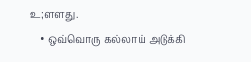உ;ளளது.
    • ஒவ்வொரு கல்லாய் அடுக்கி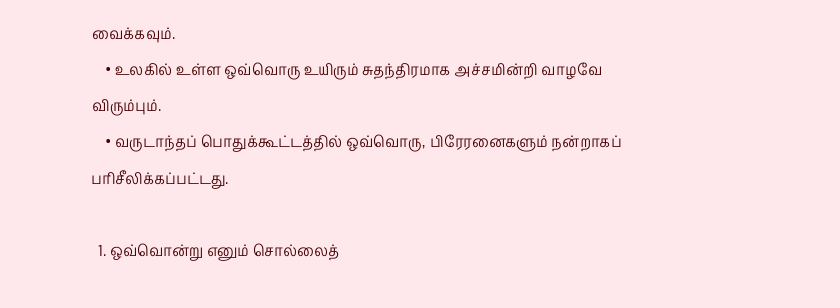வைக்கவும்.
    • உலகில் உள்ள ஒவ்வொரு உயிரும் சுதந்திரமாக அச்சமின்றி வாழவே விரும்பும்.
    • வருடாந்தப் பொதுக்கூட்டத்தில் ஒவ்வொரு, பிரேரனைகளும் நன்றாகப் பரிசீலிக்கப்பட்டது.

  1. ஒவ்வொன்று எனும் சொல்லைத்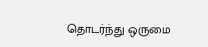தொடர்ந்து ஒருமை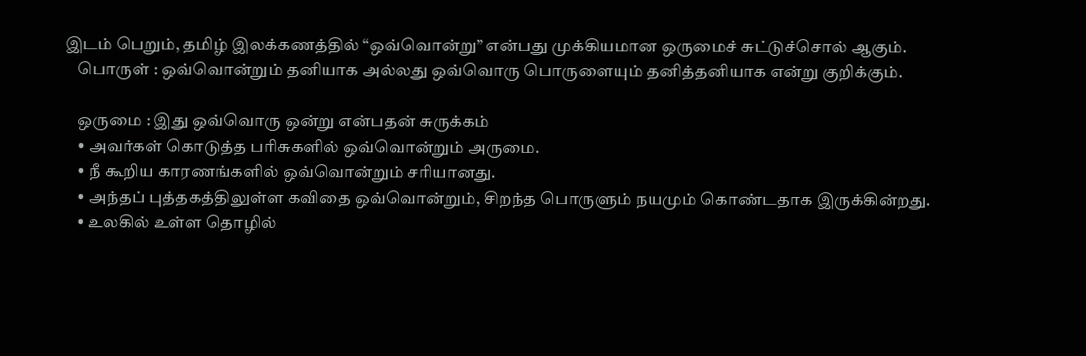இடம் பெறும், தமிழ் இலக்கணத்தில் “ஒவ்வொன்று” என்பது முக்கியமான ஒருமைச் சுட்டுச்சொல் ஆகும்.
    பொருள் : ஒவ்வொன்றும் தனியாக அல்லது ஒவ்வொரு பொருளையும் தனித்தனியாக என்று குறிக்கும்.

    ஒருமை : இது ஒவ்வொரு ஒன்று என்பதன் சுருக்கம்
    • அவர்கள் கொடுத்த பரிசுகளில் ஒவ்வொன்றும் அருமை.
    • நீ கூறிய காரணங்களில் ஒவ்வொன்றும் சரியானது.
    • அந்தப் புத்தகத்திலுள்ள கவிதை ஒவ்வொன்றும், சிறந்த பொருளும் நயமும் கொண்டதாக இருக்கின்றது.
    • உலகில் உள்ள தொழில்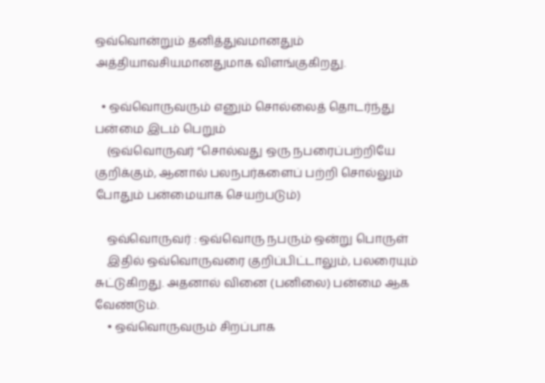ஒவ்வொன்றும் தனித்துவமானதும் அத்தியாவசியமானதுமாக விளங்குகிறது.

  • ஒவ்வொருவரும் எனும் சொல்லைத் தொடர்ந்து பன்மை இடம் பெறும்
    (ஒவ்வொருவர் “சொல்வது ஒரு நபரைப்பற்றியே குறிக்கும், ஆனால் பலநபர்களைப் பற்றி சொல்லும் போதும் பன்மையாக செயற்படும்)

    ஒவ்வொருவர் : ஒவ்வொரு நபரும் ஒன்று பொருள்
    இதில் ஒவ்வொருவரை குறிப்பிட்டாலும், பலரையும் சுட்டுகிறது. அதனால் வினை (பனிலை) பன்மை ஆக வேண்டும்.
    • ஒவ்வொருவரும் சிறப்பாக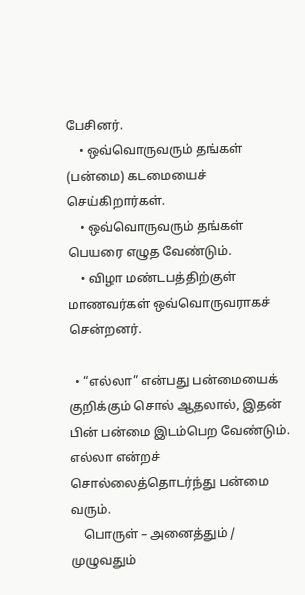பேசினர்.
    • ஒவ்வொருவரும் தங்கள் (பன்மை) கடமையைச் செய்கிறார்கள்.
    • ஒவ்வொருவரும் தங்கள் பெயரை எழுத வேண்டும்.
    • விழா மண்டபத்திற்குள் மாணவர்கள் ஒவ்வொருவராகச் சென்றனர்.

  • “எல்லா” என்பது பன்மையைக் குறிக்கும் சொல் ஆதலால், இதன் பின் பன்மை இடம்பெற வேண்டும். எல்லா என்றச் சொல்லைத்தொடர்ந்து பன்மை வரும்.
    பொருள் – அனைத்தும் / முழுவதும்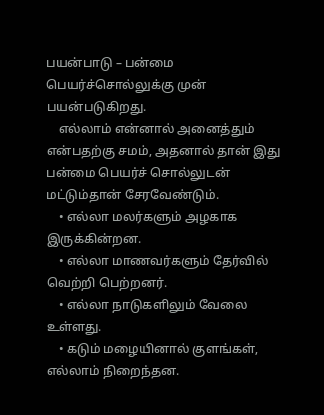பயன்பாடு – பன்மை பெயர்ச்சொல்லுக்கு முன் பயன்படுகிறது.
    எல்லாம் என்னால் அனைத்தும் என்பதற்கு சமம், அதனால் தான் இது பன்மை பெயர்ச் சொல்லுடன் மட்டும்தான் சேரவேண்டும்.
    • எல்லா மலர்களும் அழகாக இருக்கின்றன.
    • எல்லா மாணவர்களும் தேர்வில் வெற்றி பெற்றனர்.
    • எல்லா நாடுகளிலும் வேலை உள்ளது.
    • கடும் மழையினால் குளங்கள், எல்லாம் நிறைந்தன.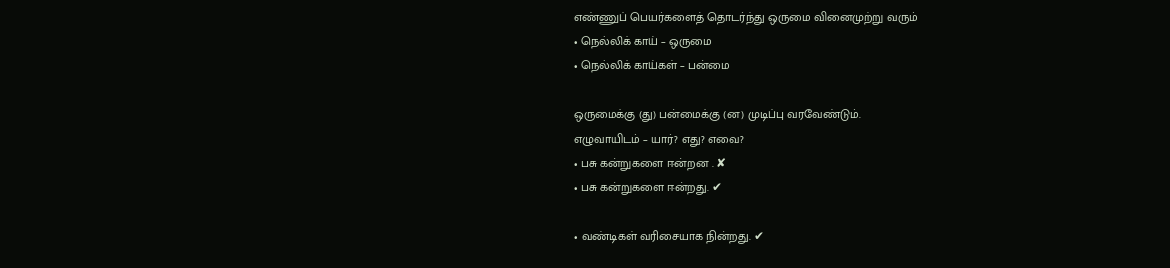எண்ணுப் பெயர்களைத் தொடர்ந்து ஒருமை வினைமுற்று வரும்
• நெல்லிக் காய் – ஒருமை
• நெல்லிக் காய்கள் – பன்மை

ஒருமைக்கு (து) பன்மைக்கு (ன) முடிப்பு வரவேண்டும்.
எழுவாயிடம் – யார்? எது? எவை?
• பசு கன்றுகளை ஈன்றன . ✘
• பசு கன்றுகளை ஈன்றது. ✔

• வண்டிகள் வரிசையாக நின்றது. ✔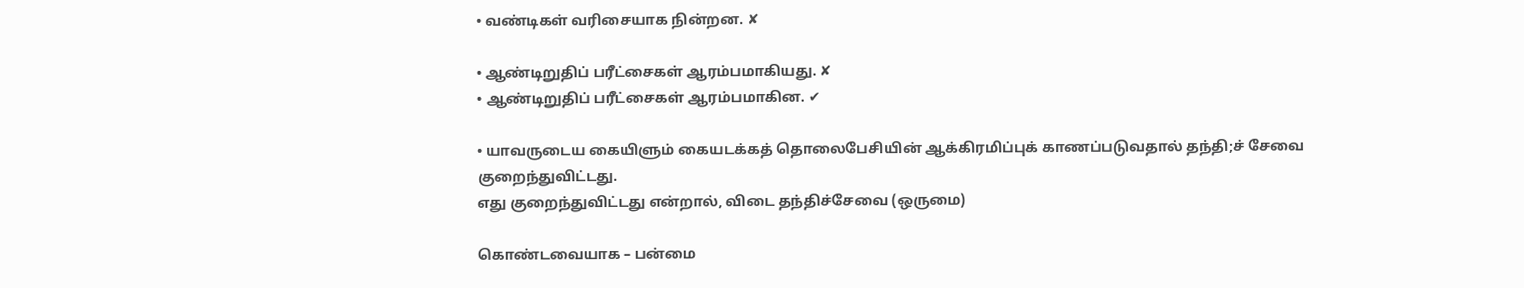• வண்டிகள் வரிசையாக நின்றன. ✘

• ஆண்டிறுதிப் பரீட்சைகள் ஆரம்பமாகியது. ✘
• ஆண்டிறுதிப் பரீட்சைகள் ஆரம்பமாகின. ✔

• யாவருடைய கையிளும் கையடக்கத் தொலைபேசியின் ஆக்கிரமிப்புக் காணப்படுவதால் தந்தி;ச் சேவை குறைந்துவிட்டது.
எது குறைந்துவிட்டது என்றால், விடை தந்திச்சேவை (ஒருமை)

கொண்டவையாக – பன்மை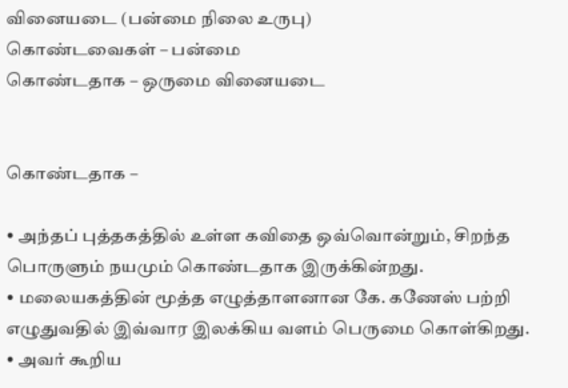வினையடை (பன்மை நிலை உருபு)
கொண்டவைகள் – பன்மை
கொண்டதாக – ஒருமை வினையடை


கொண்டதாக –

• அந்தப் புத்தகத்தில் உள்ள கவிதை ஒவ்வொன்றும், சிறந்த பொருளும் நயமும் கொண்டதாக இருக்கின்றது.
• மலையகத்தின் மூத்த எழுத்தாளனான கே. கணேஸ் பற்றி எழுதுவதில் இவ்வார இலக்கிய வளம் பெருமை கொள்கிறது.
• அவர் கூறிய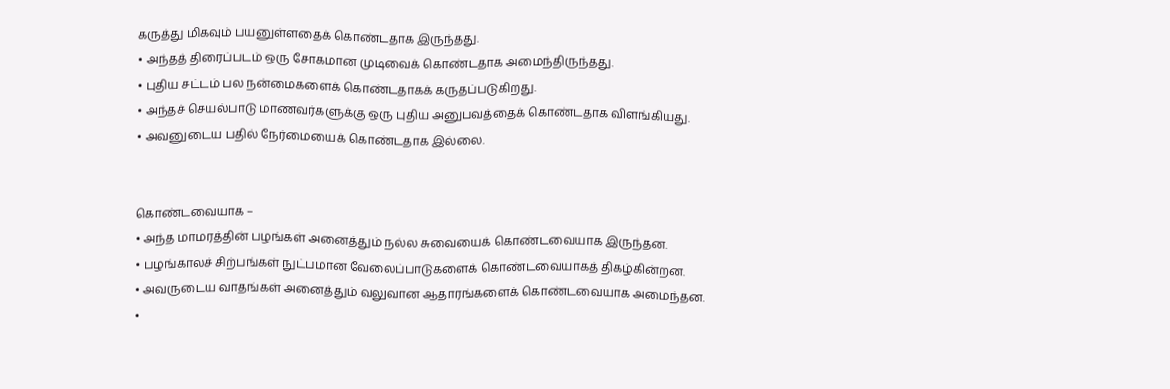கருத்து மிகவும் பயனுள்ளதைக் கொண்டதாக இருந்தது.
• அந்தத் திரைப்படம் ஒரு சோகமான முடிவைக் கொண்டதாக அமைந்திருந்தது.
• புதிய சட்டம் பல நன்மைகளைக் கொண்டதாகக் கருதப்படுகிறது.
• அந்தச் செயல்பாடு மாணவர்களுக்கு ஒரு புதிய அனுபவத்தைக் கொண்டதாக விளங்கியது.
• அவனுடைய பதில் நேர்மையைக் கொண்டதாக இல்லை.


கொண்டவையாக –
• அந்த மாமரத்தின் பழங்கள் அனைத்தும் நல்ல சுவையைக் கொண்டவையாக இருந்தன.
• பழங்காலச் சிற்பங்கள் நுட்பமான வேலைப்பாடுகளைக் கொண்டவையாகத் திகழ்கின்றன.
• அவருடைய வாதங்கள் அனைத்தும் வலுவான ஆதாரங்களைக் கொண்டவையாக அமைந்தன.
•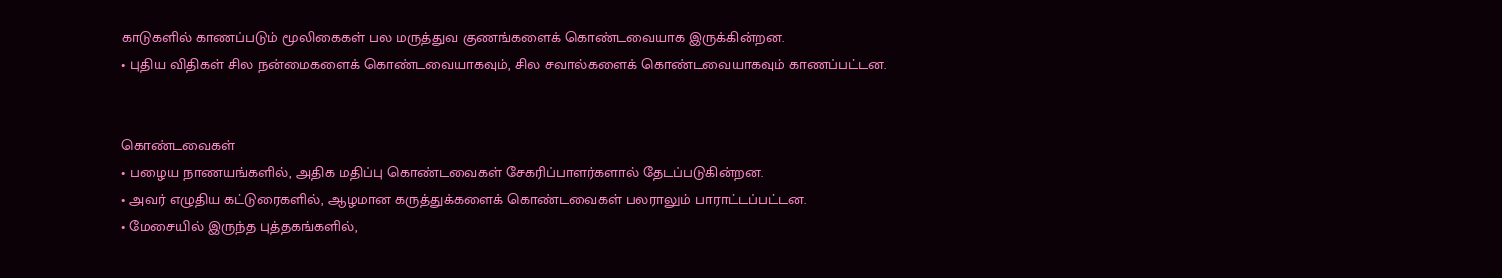காடுகளில் காணப்படும் மூலிகைகள் பல மருத்துவ குணங்களைக் கொண்டவையாக இருக்கின்றன.
• புதிய விதிகள் சில நன்மைகளைக் கொண்டவையாகவும், சில சவால்களைக் கொண்டவையாகவும் காணப்பட்டன.


கொண்டவைகள்
• பழைய நாணயங்களில், அதிக மதிப்பு கொண்டவைகள் சேகரிப்பாளர்களால் தேடப்படுகின்றன.
• அவர் எழுதிய கட்டுரைகளில், ஆழமான கருத்துக்களைக் கொண்டவைகள் பலராலும் பாராட்டப்பட்டன.
• மேசையில் இருந்த புத்தகங்களில்,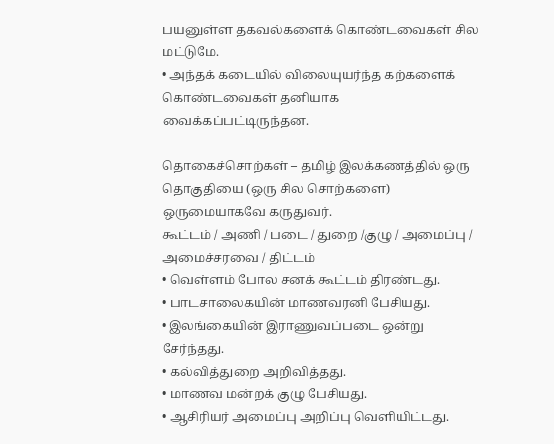பயனுள்ள தகவல்களைக் கொண்டவைகள் சில மட்டுமே.
• அந்தக் கடையில் விலையுயர்ந்த கற்களைக் கொண்டவைகள் தனியாக வைக்கப்பட்டிருந்தன.

தொகைச்சொற்கள் – தமிழ் இலக்கணத்தில் ஒரு தொகுதியை (ஒரு சில சொற்களை) ஒருமையாகவே கருதுவர்.
கூட்டம் / அணி / படை / துறை /குழு / அமைப்பு / அமைச்சரவை / திட்டம்
• வெள்ளம் போல சனக் கூட்டம் திரண்டது.
• பாடசாலைகயின் மாணவரனி பேசியது.
• இலங்கையின் இராணுவப்படை ஒன்று சேர்ந்தது.
• கல்வித்துறை அறிவித்தது.
• மாணவ மன்றக் குழு பேசியது.
• ஆசிரியர் அமைப்பு அறிப்பு வெளியிட்டது.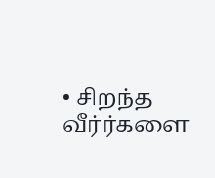• சிறந்த வீர்ர்களை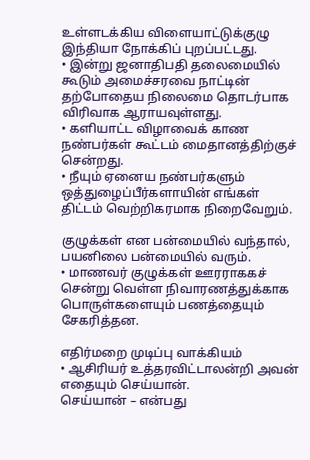உள்ளடக்கிய விளையாட்டுக்குழு இந்தியா நோக்கிப் புறப்பட்டது.
• இன்று ஜனாதிபதி தலைமையில் கூடும் அமைச்சரவை நாட்டின் தற்போதைய நிலைமை தொடர்பாக விரிவாக ஆராயவுள்ளது.
• களியாட்ட விழாவைக் காண நண்பர்கள் கூட்டம் மைதானத்திற்குச் சென்றது.
• நீயும் ஏனைய நண்பர்களும் ஒத்துழைப்பீர்களாயின் எங்கள் திட்டம் வெற்றிகரமாக நிறைவேறும்.

குழுக்கள் என பன்மையில் வந்தால், பயனிலை பன்மையில் வரும்.
• மாணவர் குழுக்கள் ஊரராககச் சென்று வெள்ள நிவாரணத்துக்காக பொருள்களையும் பணத்தையும் சேகரித்தன.

எதிர்மறை முடிப்பு வாக்கியம்
• ஆசிரியர் உத்தரவிட்டாலன்றி அவன் எதையும் செய்யான்.
செய்யான் – என்பது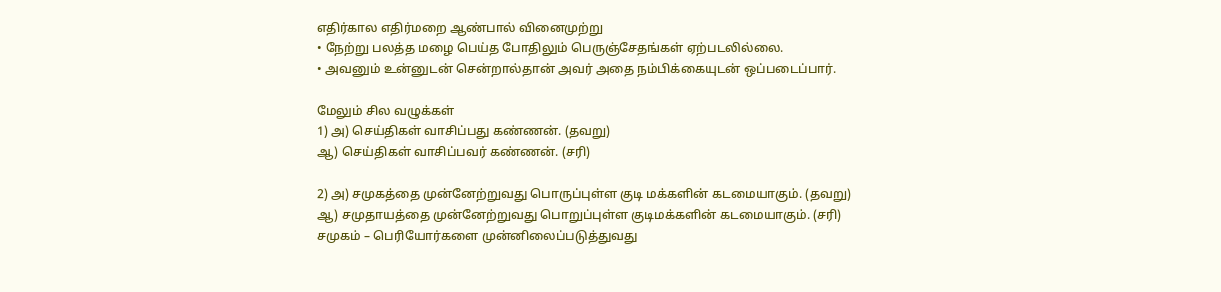எதிர்கால எதிர்மறை ஆண்பால் வினைமுற்று
• நேற்று பலத்த மழை பெய்த போதிலும் பெருஞ்சேதங்கள் ஏற்படலில்லை.
• அவனும் உன்னுடன் சென்றால்தான் அவர் அதை நம்பிக்கையுடன் ஒப்படைப்பார்.

மேலும் சில வழுக்கள்
1) அ) செய்திகள் வாசிப்பது கண்ணன். (தவறு)
ஆ) செய்திகள் வாசிப்பவர் கண்ணன். (சரி)

2) அ) சமுகத்தை முன்னேற்றுவது பொருப்புள்ள குடி மக்களின் கடமையாகும். (தவறு)
ஆ) சமுதாயத்தை முன்னேற்றுவது பொறுப்புள்ள குடிமக்களின் கடமையாகும். (சரி)
சமுகம் – பெரியோர்களை முன்னிலைப்படுத்துவது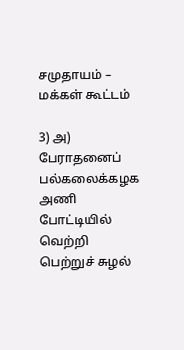சமுதாயம் – மக்கள் கூட்டம்

3) அ) பேராதனைப் பல்கலைக்கழக அணி போட்டியில் வெற்றி பெற்றுச் சுழல்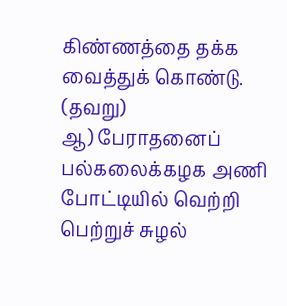கிண்ணத்தை தக்க வைத்துக் கொண்டு. (தவறு)
ஆ) பேராதனைப் பல்கலைக்கழக அணி போட்டியில் வெற்றி பெற்றுச் சுழல்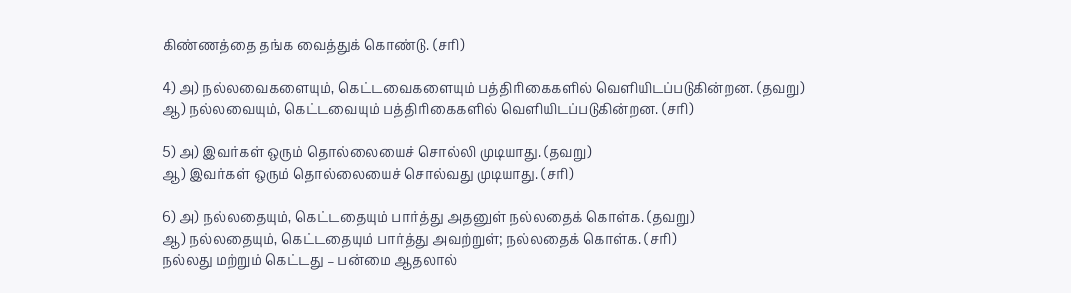கிண்ணத்தை தங்க வைத்துக் கொண்டு. (சரி)

4) அ) நல்லவைகளையும், கெட்டவைகளையும் பத்திரிகைகளில் வெளியிடப்படுகின்றன. (தவறு)
ஆ) நல்லவையும், கெட்டவையும் பத்திரிகைகளில் வெளியிடப்படுகின்றன. (சரி)

5) அ) இவர்கள் ஒரும் தொல்லையைச் சொல்லி முடியாது. (தவறு)
ஆ) இவர்கள் ஒரும் தொல்லையைச் சொல்வது முடியாது. (சரி)

6) அ) நல்லதையும், கெட்டதையும் பார்த்து அதனுள் நல்லதைக் கொள்க. (தவறு)
ஆ) நல்லதையும், கெட்டதையும் பார்த்து அவற்றுள்; நல்லதைக் கொள்க. (சரி)
நல்லது மற்றும் கெட்டது – பன்மை ஆதலால்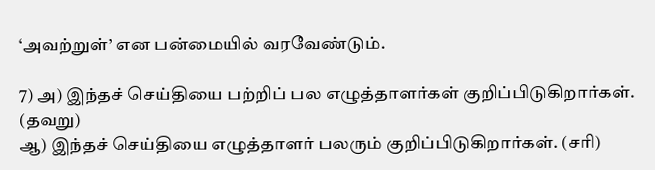‘அவற்றுள்’ என பன்மையில் வரவேண்டும்.

7) அ) இந்தச் செய்தியை பற்றிப் பல எழுத்தாளர்கள் குறிப்பிடுகிறார்கள். (தவறு)
ஆ) இந்தச் செய்தியை எழுத்தாளர் பலரும் குறிப்பிடுகிறார்கள். (சரி)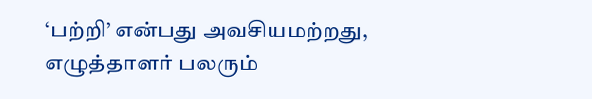‘பற்றி’ என்பது அவசியமற்றது, எழுத்தாளர் பலரும்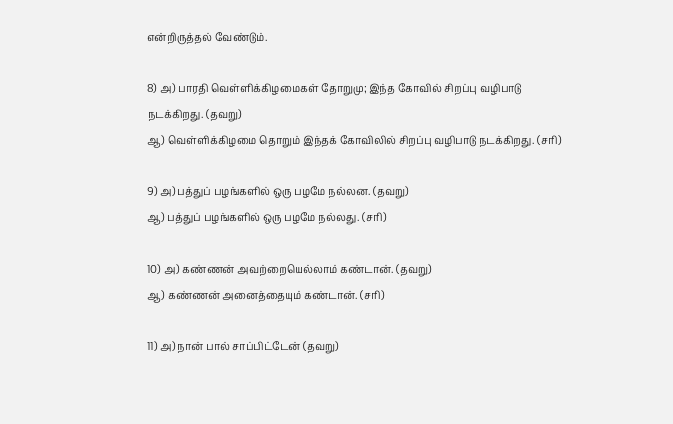என்றிருத்தல் வேண்டும்.

8) அ) பாரதி வெள்ளிக்கிழமைகள் தோறுமு; இந்த கோவில் சிறப்பு வழிபாடு நடக்கிறது. (தவறு)
ஆ) வெள்ளிக்கிழமை தொறும் இந்தக் கோவிலில் சிறப்பு வழிபாடு நடக்கிறது. (சரி)

9) அ) பத்துப் பழங்களில் ஒரு பழமே நல்லன. (தவறு)
ஆ) பத்துப் பழங்களில் ஒரு பழமே நல்லது. (சரி)

10) அ) கண்ணன் அவற்றையெல்லாம் கண்டான். (தவறு)
ஆ) கண்ணன் அனைத்தையும் கண்டான். (சரி)

11) அ) நான் பால் சாப்பிட்டேன் (தவறு)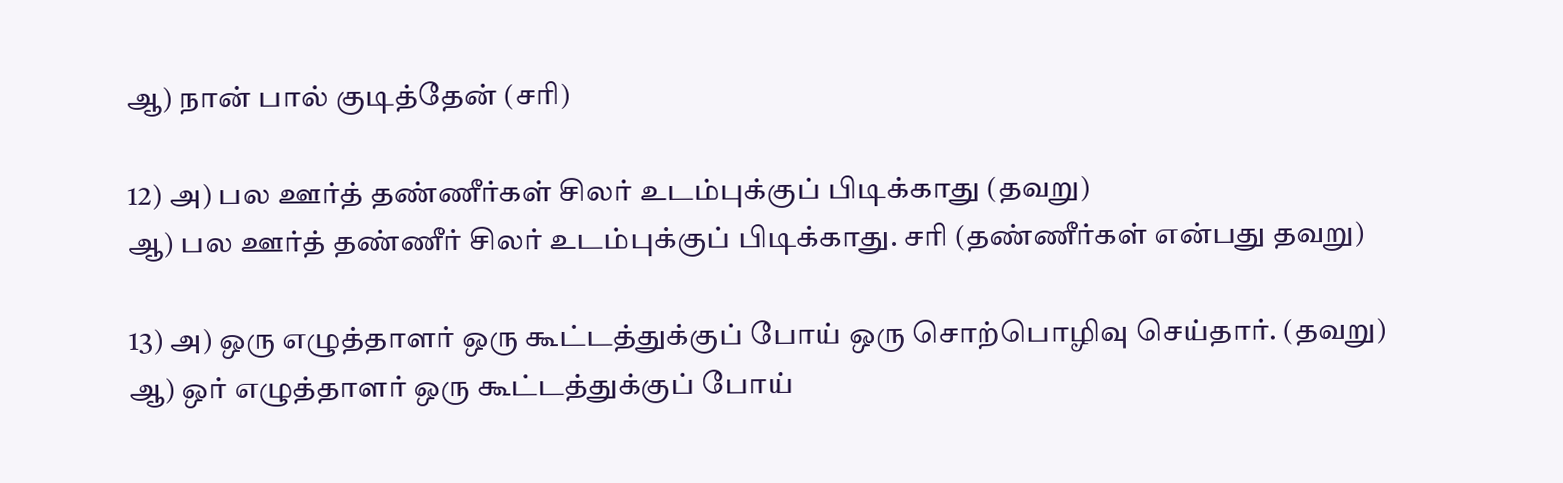ஆ) நான் பால் குடித்தேன் (சரி)

12) அ) பல ஊர்த் தண்ணீர்கள் சிலர் உடம்புக்குப் பிடிக்காது (தவறு)
ஆ) பல ஊர்த் தண்ணீர் சிலர் உடம்புக்குப் பிடிக்காது. சரி (தண்ணீர்கள் என்பது தவறு)

13) அ) ஒரு எழுத்தாளர் ஒரு கூட்டத்துக்குப் போய் ஒரு சொற்பொழிவு செய்தார். (தவறு)
ஆ) ஒர் எழுத்தாளர் ஒரு கூட்டத்துக்குப் போய்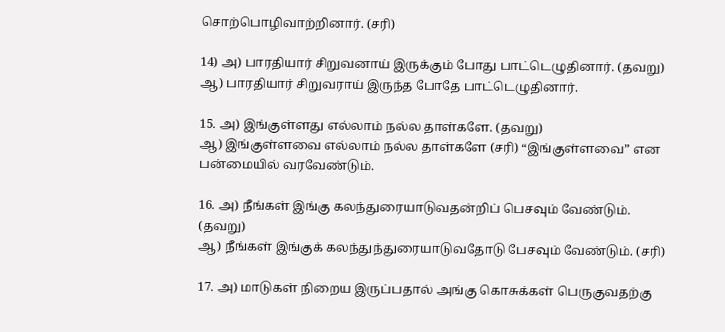சொற்பொழிவாற்றினார். (சரி)

14) அ) பாரதியார் சிறுவனாய் இருக்கும் போது பாட்டெழுதினார். (தவறு)
ஆ) பாரதியார் சிறுவராய் இருந்த போதே பாட்டெழுதினார்.

15. அ) இங்குள்ளது எல்லாம் நல்ல தாள்களே. (தவறு)
ஆ) இங்குள்ளவை எல்லாம் நல்ல தாள்களே (சரி) “இங்குள்ளவை” என பன்மையில் வரவேண்டும்.

16. அ) நீங்கள் இங்கு கலந்துரையாடுவதன்றிப் பெசவும் வேண்டும். (தவறு)
ஆ) நீங்கள் இங்குக் கலந்துந்துரையாடுவதோடு பேசவும் வேண்டும். (சரி)

17. அ) மாடுகள் நிறைய இருப்பதால் அங்கு கொசுக்கள் பெருகுவதற்கு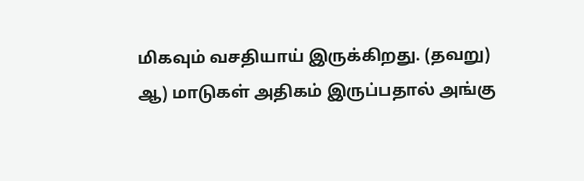மிகவும் வசதியாய் இருக்கிறது. (தவறு)
ஆ) மாடுகள் அதிகம் இருப்பதால் அங்கு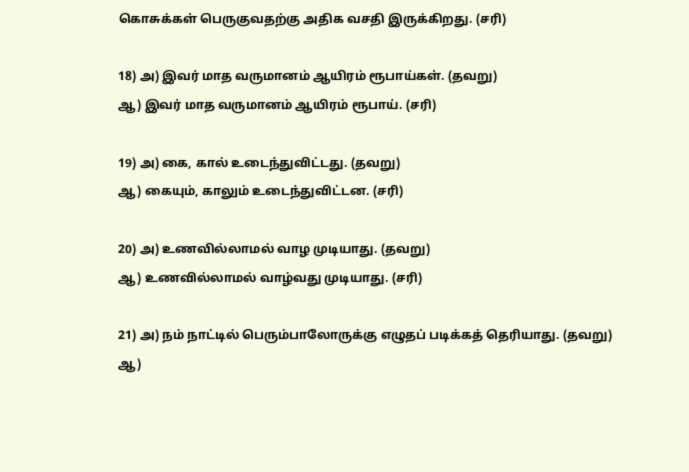கொசுக்கள் பெருகுவதற்கு அதிக வசதி இருக்கிறது. (சரி)

18) அ) இவர் மாத வருமானம் ஆயிரம் ரூபாய்கள். (தவறு)
ஆ) இவர் மாத வருமானம் ஆயிரம் ரூபாய். (சரி)

19) அ) கை, கால் உடைந்துவிட்டது. (தவறு)
ஆ) கையும், காலும் உடைந்துவிட்டன. (சரி)

20) அ) உணவில்லாமல் வாழ முடியாது. (தவறு)
ஆ) உணவில்லாமல் வாழ்வது முடியாது. (சரி)

21) அ) நம் நாட்டில் பெரும்பாலோருக்கு எழுதப் படிக்கத் தெரியாது. (தவறு)
ஆ)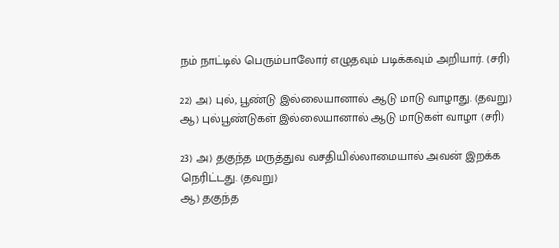நம் நாட்டில் பெரும்பாலோர் எழுதவும் படிக்கவும் அறியார். (சரி)

22) அ) புல், பூண்டு இல்லையானால் ஆடு மாடு வாழாது. (தவறு)
ஆ) புல்பூண்டுகள் இல்லையானால் ஆடு மாடுகள் வாழா (சரி)

23) அ) தகுந்த மருத்துவ வசதியில்லாமையால் அவன் இறக்க நெரிட்டது. (தவறு)
ஆ) தகுந்த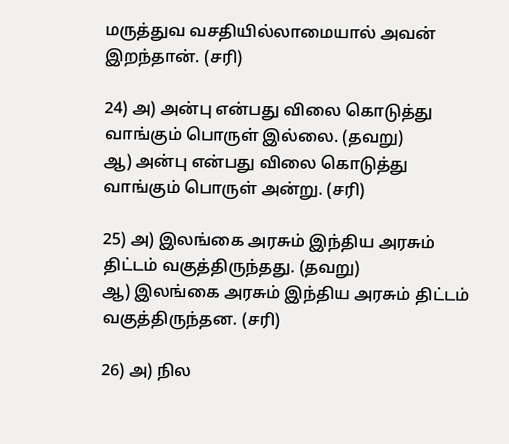மருத்துவ வசதியில்லாமையால் அவன் இறந்தான். (சரி)

24) அ) அன்பு என்பது விலை கொடுத்து வாங்கும் பொருள் இல்லை. (தவறு)
ஆ) அன்பு என்பது விலை கொடுத்து வாங்கும் பொருள் அன்று. (சரி)

25) அ) இலங்கை அரசும் இந்திய அரசும் திட்டம் வகுத்திருந்தது. (தவறு)
ஆ) இலங்கை அரசும் இந்திய அரசும் திட்டம் வகுத்திருந்தன. (சரி)

26) அ) நில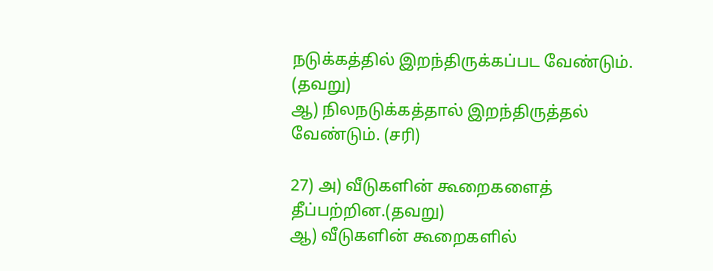நடுக்கத்தில் இறந்திருக்கப்பட வேண்டும். (தவறு)
ஆ) நிலநடுக்கத்தால் இறந்திருத்தல் வேண்டும். (சரி)

27) அ) வீடுகளின் கூறைகளைத் தீப்பற்றின.(தவறு)
ஆ) வீடுகளின் கூறைகளில்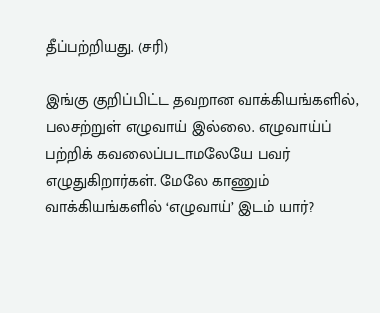தீப்பற்றியது. (சரி)

இங்கு குறிப்பிட்ட தவறான வாக்கியங்களில், பலசற்றுள் எழுவாய் இல்லை. எழுவாய்ப் பற்றிக் கவலைப்படாமலேயே பவர் எழுதுகிறார்கள். மேலே காணும் வாக்கியங்களில் ‘எழுவாய்’ இடம் யார்?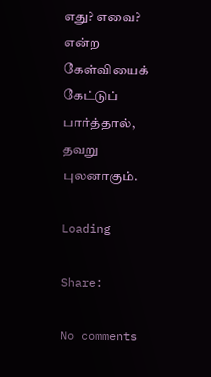எது? எவை? என்ற கேள்வியைக் கேட்டுப் பார்த்தால், தவறு புலனாகும்.

Loading

Share:

No comments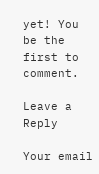yet! You be the first to comment.

Leave a Reply

Your email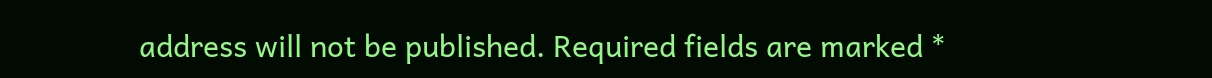address will not be published. Required fields are marked *